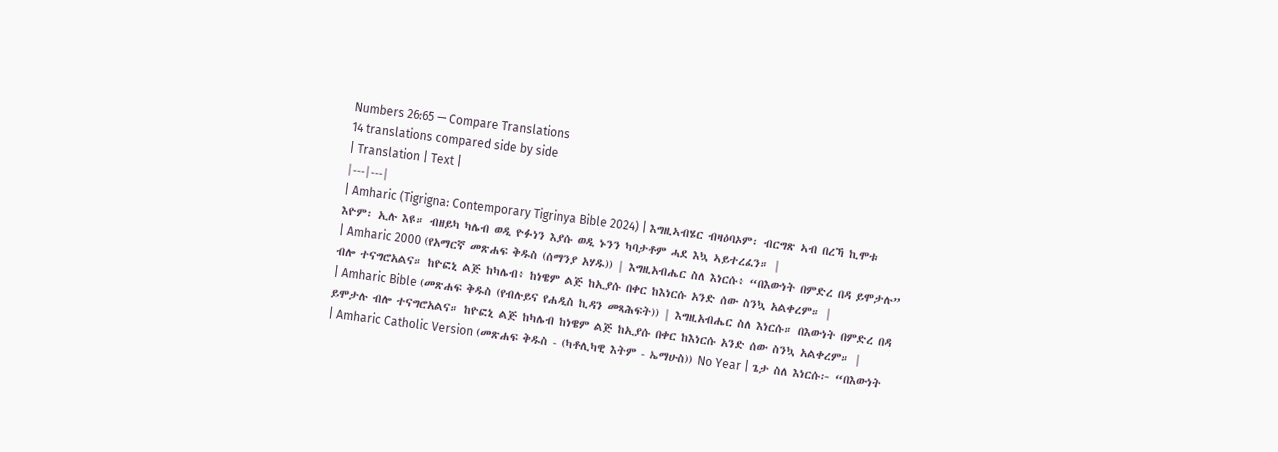Numbers 26:65 — Compare Translations
14 translations compared side by side
| Translation | Text |
|---|---|
| Amharic (Tigrigna: Contemporary Tigrinya Bible 2024) | እግዚኣብሄር ብዛዕባኦም፡ ብርግጽ ኣብ በረኻ ኪሞቱ እዮም፡ ኢሉ እዩ። ብዘይካ ካሌብ ወዲ ዮፉነን እያሱ ወዲ ኑንን ካባታቶም ሓደ እኳ ኣይተረፈን። |
| Amharic 2000 (የአማርኛ መጽሐፍ ቅዱስ (ሰማንያ አሃዱ)) | እግዚአብሔር ስለ እነርሱ፥ “በእውነት በምድረ በዳ ይሞታሉ” ብሎ ተናግሮአልና። ከዮፎኒ ልጅ ከካሌብ፥ ከነዌም ልጅ ከኢያሱ በቀር ከእነርሱ አንድ ሰው ስንኳ አልቀረም። |
| Amharic Bible (መጽሐፍ ቅዱስ (የብሉይና የሐዲስ ኪዳን መጻሕፍት)) | እግዚአብሔር ስለ እነርሱ። በእውነት በምድረ በዳ ይሞታሉ ብሎ ተናግሮአልና። ከዮፎኒ ልጅ ከካሌብ ከነዌም ልጅ ከኢያሱ በቀር ከእነርሱ አንድ ሰው ስንኳ አልቀረም። |
| Amharic Catholic Version (መጽሐፍ ቅዱስ - (ካቶሊካዊ እትም - ኤማሁስ)) No Year | ጌታ ስለ እነርሱ፦ “በእውነት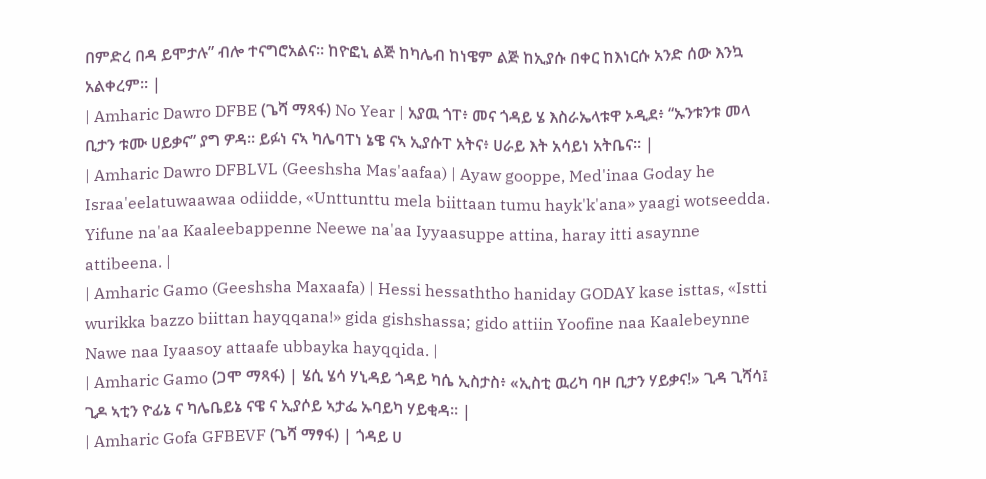በምድረ በዳ ይሞታሉ” ብሎ ተናግሮአልና። ከዮፎኒ ልጅ ከካሌብ ከነዌም ልጅ ከኢያሱ በቀር ከእነርሱ አንድ ሰው እንኳ አልቀረም። |
| Amharic Dawro DFBE (ጌሻ ማጻፋ) No Year | አያዉ ጎፐ፥ መና ጎዳይ ሄ እስራኤላቱዋ ኦዲደ፥ “ኡንቱንቱ መላ ቢታን ቱሙ ሀይቃና” ያግ ዎዳ። ይፉነ ናኣ ካሌባፐነ ኔዌ ናኣ ኢያሱፐ አትና፥ ሀራይ እት አሳይነ አትቤና። |
| Amharic Dawro DFBLVL (Geeshsha Mas'aafaa) | Ayaw gooppe, Med'inaa Goday he Israa'eelatuwaawaa odiidde, «Unttunttu mela biittaan tumu hayk'k'ana» yaagi wotseedda. Yifune na'aa Kaaleebappenne Neewe na'aa Iyyaasuppe attina, haray itti asaynne attibeena. |
| Amharic Gamo (Geeshsha Maxaafa) | Hessi hessaththo haniday GODAY kase isttas, «Istti wurikka bazzo biittan hayqqana!» gida gishshassa; gido attiin Yoofine naa Kaalebeynne Nawe naa Iyaasoy attaafe ubbayka hayqqida. |
| Amharic Gamo (ጋሞ ማጻፋ) | ሄሲ ሄሳ ሃኒዳይ ጎዳይ ካሴ ኢስታስ፥ «ኢስቲ ዉሪካ ባዞ ቢታን ሃይቃና!» ጊዳ ጊሻሳ፤ ጊዶ ኣቲን ዮፊኔ ና ካሌቤይኔ ናዌ ና ኢያሶይ ኣታፌ ኡባይካ ሃይቂዳ። |
| Amharic Gofa GFBEVF (ጌሻ ማፃፋ) | ጎዳይ ሀ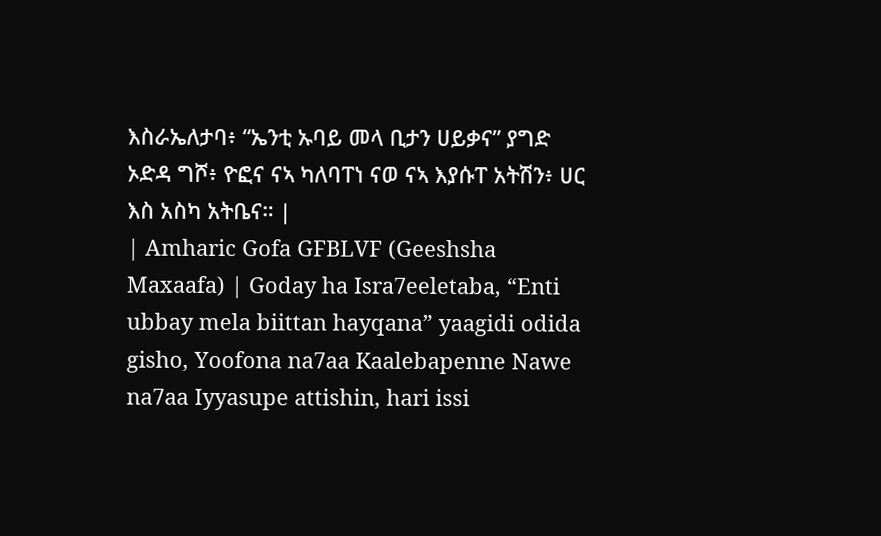እስራኤለታባ፥ “ኤንቲ ኡባይ መላ ቢታን ሀይቃና” ያግድ ኦድዳ ግሾ፥ ዮፎና ናኣ ካለባፐነ ናወ ናኣ እያሱፐ አትሽን፥ ሀር እስ አስካ አትቤና። |
| Amharic Gofa GFBLVF (Geeshsha Maxaafa) | Goday ha Isra7eeletaba, “Enti ubbay mela biittan hayqana” yaagidi odida gisho, Yoofona na7aa Kaalebapenne Nawe na7aa Iyyasupe attishin, hari issi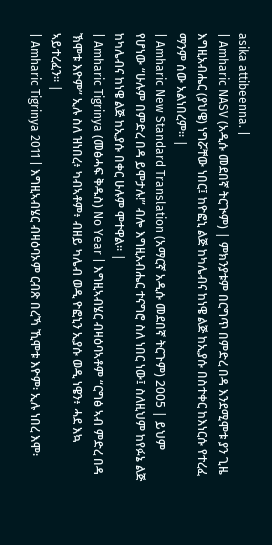asika attibeenna. |
| Amharic NASV (አዲሱ መደበኛ ትርጒም) | ምክንያቱም በርግጥ በምድረ በዳ እንደሚሞቱ ያን ጊዜ እግዚአብሔር (ያህዌ) ነግሯቸው ነበር፤ ከዮፎኒ ልጅ ከካሌብና ከነዌ ልጅ ከኢያሱ በስተቀር ከእነርሱ የተረፈ ማንም ሰው አልነበረም። |
| Amharic New Standard Translation (አማርኛ አዲሱ መደበኛ ትርጉም) 2005 | ይህም የሆነው “ሁሉም በምድረ በዳ ይሞታሉ!” ብሎ እግዚአብሔር ተናግሮ ስለ ነበር ነው፤ ስለዚህም ከየፉኔ ልጅ ከካሌብና ከነዌ ልጅ ከኢያሱ በቀር ሁሉም ሞተዋል። |
| Amharic Tigrinya (መፅሓፍ ቅዱስ) No Year | እግዚኣብሄር ብዛዕባኣቶም “ርግፅ ኣብ ምድረ በዳ ኽሞቱ እዮም” ኢሉ ስለ ዝነበረ፥ ካብኣቶም፥ ብዘይ ካሌብ ወዲ ዮፎኒን ኢያሱ ወዲ ነዌን፥ ሓደ እኳ ኣይተረፈን። |
| Amharic Tigrinya 2011 | እግዚኣብሄር ብዛዕባኦም ርብጽ በረኻ ኺሞቱ እዮም፡ ኢሉ ነበረ እሞ፡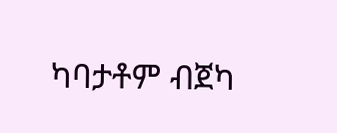ካባታቶም ብጀካ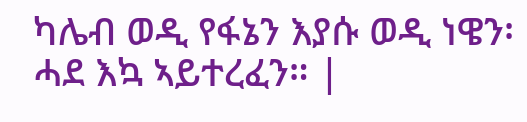ካሌብ ወዲ የፋኔን እያሱ ወዲ ነዌን፡ ሓደ እኳ ኣይተረፈን። |